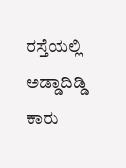ರಸ್ತೆಯಲ್ಲಿ ಅಡ್ಡಾದಿಡ್ಡಿ ಕಾರು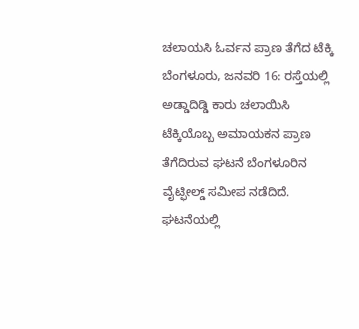ಚಲಾಯಸಿ ಓರ್ವನ ಪ್ರಾಣ ತೆಗೆದ ಟೆಕ್ಕಿ
ಬೆಂಗಳೂರು, ಜನವರಿ 16: ರಸ್ತೆಯಲ್ಲಿ ಅಡ್ಡಾದಿಡ್ಡಿ ಕಾರು ಚಲಾಯಿಸಿ ಟೆಕ್ಕಿಯೊಬ್ಬ ಅಮಾಯಕನ ಪ್ರಾಣ ತೆಗೆದಿರುವ ಘಟನೆ ಬೆಂಗಳೂರಿನ ವೈಟ್ಫೀಲ್ಡ್ ಸಮೀಪ ನಡೆದಿದೆ.
ಘಟನೆಯಲ್ಲಿ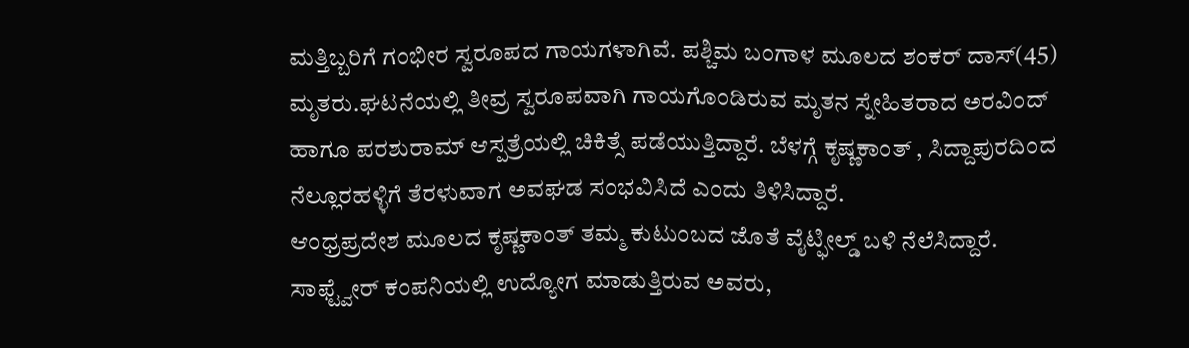ಮತ್ತಿಬ್ಬರಿಗೆ ಗಂಭೀರ ಸ್ವರೂಪದ ಗಾಯಗಳಾಗಿವೆ. ಪಶ್ಚಿಮ ಬಂಗಾಳ ಮೂಲದ ಶಂಕರ್ ದಾಸ್(45) ಮೃತರು.ಘಟನೆಯಲ್ಲಿ ತೀವ್ರ ಸ್ವರೂಪವಾಗಿ ಗಾಯಗೊಂಡಿರುವ ಮೃತನ ಸ್ನೇಹಿತರಾದ ಅರವಿಂದ್ ಹಾಗೂ ಪರಶುರಾಮ್ ಆಸ್ಪತ್ರೆಯಲ್ಲಿ ಚಿಕಿತ್ಸೆ ಪಡೆಯುತ್ತಿದ್ದಾರೆ. ಬೆಳಗ್ಗೆ ಕೃಷ್ಣಕಾಂತ್ , ಸಿದ್ದಾಪುರದಿಂದ ನೆಲ್ಲೂರಹಳ್ಳಿಗೆ ತೆರಳುವಾಗ ಅವಘಡ ಸಂಭವಿಸಿದೆ ಎಂದು ತಿಳಿಸಿದ್ದಾರೆ.
ಆಂಧ್ರಪ್ರದೇಶ ಮೂಲದ ಕೃಷ್ಣಕಾಂತ್ ತಮ್ಮ ಕುಟುಂಬದ ಜೊತೆ ವೈಟ್ಫೀಲ್ಡ್ ಬಳಿ ನೆಲೆಸಿದ್ದಾರೆ. ಸಾಫ್ಟ್ವೇರ್ ಕಂಪನಿಯಲ್ಲಿ ಉದ್ಯೋಗ ಮಾಡುತ್ತಿರುವ ಅವರು,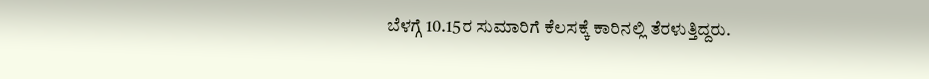ಬೆಳಗ್ಗೆ 10.15ರ ಸುಮಾರಿಗೆ ಕೆಲಸಕ್ಕೆ ಕಾರಿನಲ್ಲಿ ತೆರಳುತ್ತಿದ್ದರು.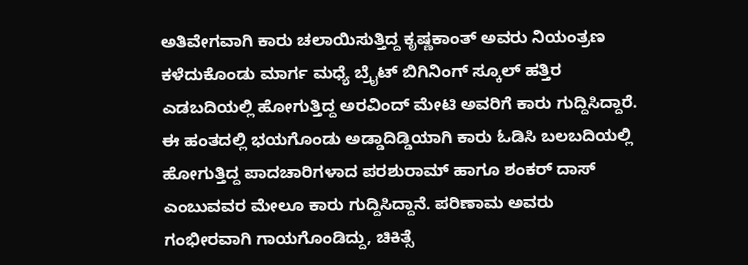ಅತಿವೇಗವಾಗಿ ಕಾರು ಚಲಾಯಿಸುತ್ತಿದ್ದ ಕೃಷ್ಣಕಾಂತ್ ಅವರು ನಿಯಂತ್ರಣ ಕಳೆದುಕೊಂಡು ಮಾರ್ಗ ಮಧ್ಯೆ ಬ್ರೈಟ್ ಬಿಗಿನಿಂಗ್ ಸ್ಕೂಲ್ ಹತ್ತಿರ ಎಡಬದಿಯಲ್ಲಿ ಹೋಗುತ್ತಿದ್ದ ಅರವಿಂದ್ ಮೇಟಿ ಅವರಿಗೆ ಕಾರು ಗುದ್ದಿಸಿದ್ದಾರೆ.
ಈ ಹಂತದಲ್ಲಿ ಭಯಗೊಂಡು ಅಡ್ಡಾದಿಡ್ಡಿಯಾಗಿ ಕಾರು ಓಡಿಸಿ ಬಲಬದಿಯಲ್ಲಿ ಹೋಗುತ್ತಿದ್ದ ಪಾದಚಾರಿಗಳಾದ ಪರಶುರಾಮ್ ಹಾಗೂ ಶಂಕರ್ ದಾಸ್ ಎಂಬುವವರ ಮೇಲೂ ಕಾರು ಗುದ್ದಿಸಿದ್ದಾನೆ. ಪರಿಣಾಮ ಅವರು ಗಂಭೀರವಾಗಿ ಗಾಯಗೊಂಡಿದ್ದು, ಚಿಕಿತ್ಸೆ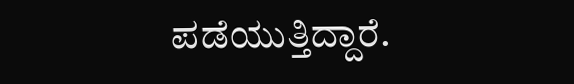ಪಡೆಯುತ್ತಿದ್ದಾರೆ.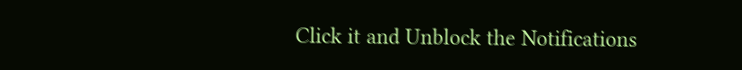Click it and Unblock the Notifications